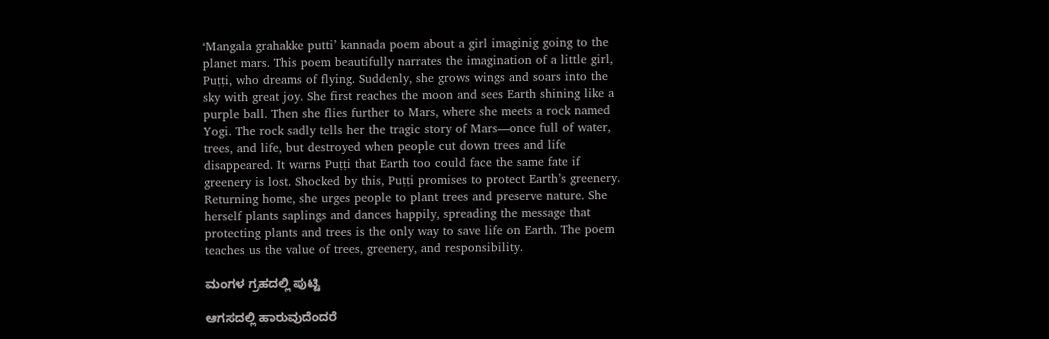‘Mangala grahakke putti’ kannada poem about a girl imaginig going to the planet mars. This poem beautifully narrates the imagination of a little girl, Puṭṭi, who dreams of flying. Suddenly, she grows wings and soars into the sky with great joy. She first reaches the moon and sees Earth shining like a purple ball. Then she flies further to Mars, where she meets a rock named Yogi. The rock sadly tells her the tragic story of Mars—once full of water, trees, and life, but destroyed when people cut down trees and life disappeared. It warns Puṭṭi that Earth too could face the same fate if greenery is lost. Shocked by this, Puṭṭi promises to protect Earth’s greenery. Returning home, she urges people to plant trees and preserve nature. She herself plants saplings and dances happily, spreading the message that protecting plants and trees is the only way to save life on Earth. The poem teaches us the value of trees, greenery, and responsibility.

ಮಂಗಳ ಗ್ರಹದಲ್ಲಿ ಪುಟ್ಟಿ

ಆಗಸದಲ್ಲಿ ಹಾರುವುದೆಂದರೆ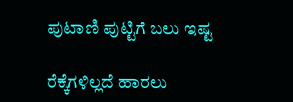ಪುಟಾಣಿ ಪುಟ್ಟಿಗೆ ಬಲು ಇಷ್ಟ

ರೆಕ್ಕೆಗಳಿಲ್ಲದೆ ಹಾರಲು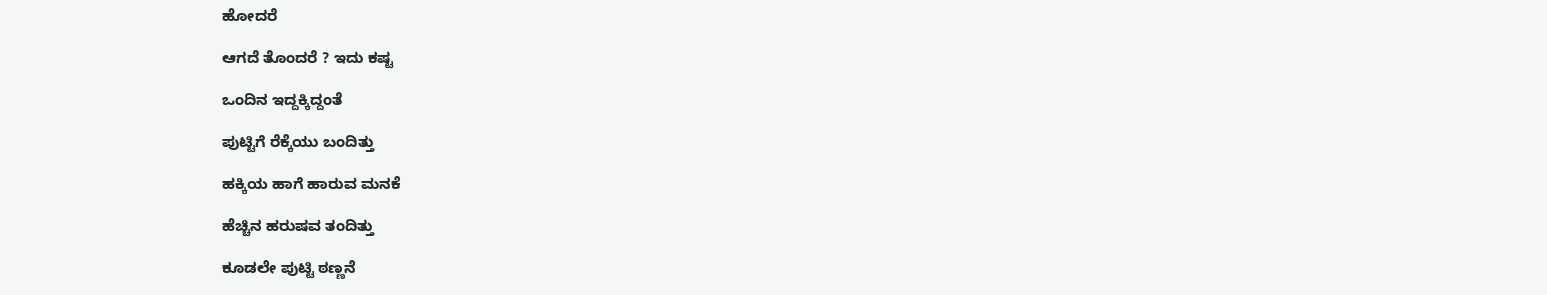ಹೋದರೆ

ಆಗದೆ ತೊಂದರೆ ? ಇದು ಕಷ್ಟ

ಒಂದಿನ ಇದ್ದಕ್ಕಿದ್ದಂತೆ

ಪುಟ್ಟಿಗೆ ರೆಕ್ಕೆಯು ಬಂದಿತ್ತು

ಹಕ್ಕಿಯ ಹಾಗೆ ಹಾರುವ ಮನಕೆ

ಹೆಚ್ಚಿನ ಹರುಷವ ತಂದಿತ್ತು

ಕೂಡಲೇ ಪುಟ್ಟಿ ಠಣ್ಣನೆ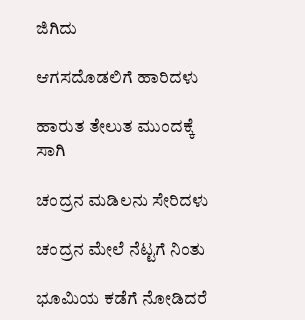ಜಿಗಿದು

ಆಗಸದೊಡಲಿಗೆ ಹಾರಿದಳು

ಹಾರುತ ತೇಲುತ ಮುಂದಕ್ಕೆ ಸಾಗಿ

ಚಂದ್ರನ ಮಡಿಲನು ಸೇರಿದಳು

ಚಂದ್ರನ ಮೇಲೆ ನೆಟ್ಟಗೆ ನಿಂತು

ಭೂಮಿಯ ಕಡೆಗೆ ನೋಡಿದರೆ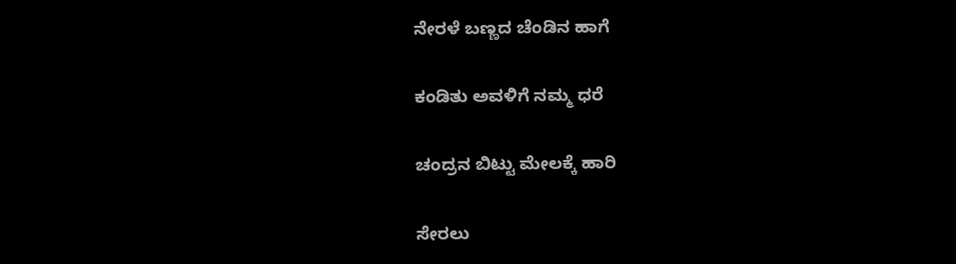ನೇರಳೆ ಬಣ್ಣದ ಚೆಂಡಿನ ಹಾಗೆ

ಕಂಡಿತು ಅವಳಿಗೆ ನಮ್ಮ ಧರೆ

ಚಂದ್ರನ ಬಿಟ್ಟು ಮೇಲಕ್ಕೆ ಹಾರಿ

ಸೇರಲು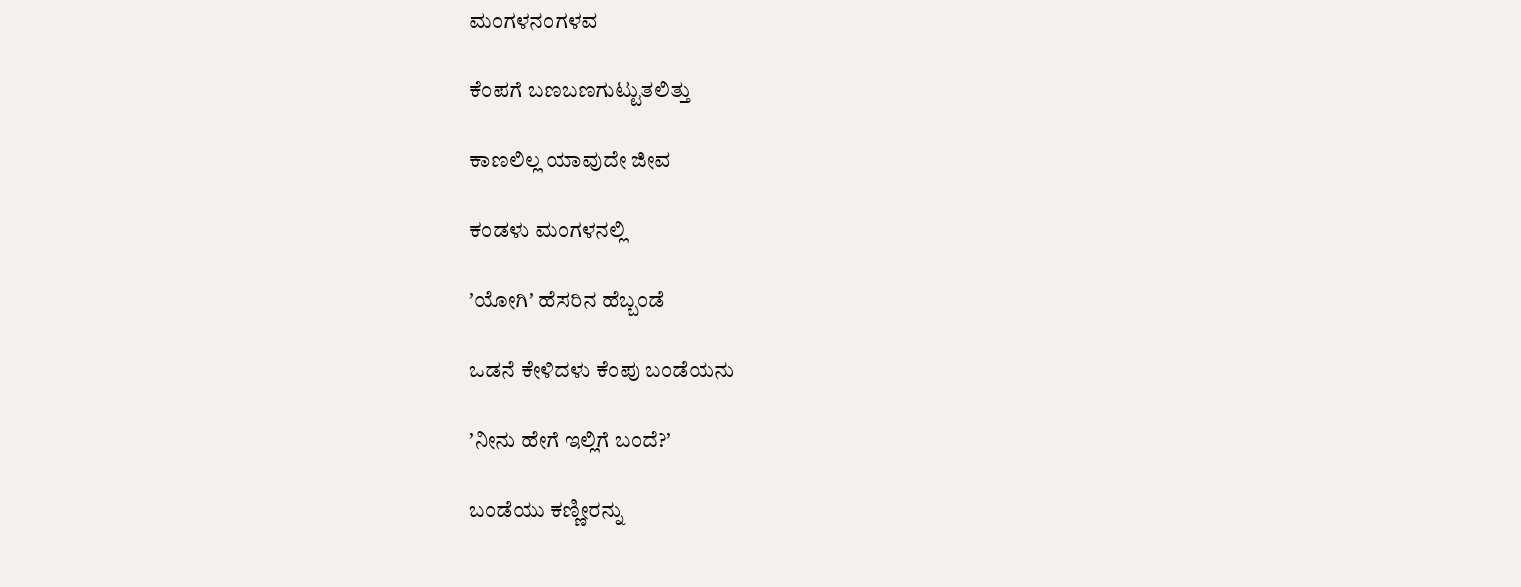ಮಂಗಳನಂಗಳವ

ಕೆಂಪಗೆ ಬಣಬಣಗುಟ್ಟುತಲಿತ್ತು

ಕಾಣಲಿಲ್ಲ ಯಾವುದೇ ಜೀವ

ಕಂಡಳು ಮಂಗಳನಲ್ಲಿ

ʼಯೋಗಿʼ ಹೆಸರಿನ ಹೆಬ್ಬಂಡೆ

ಒಡನೆ ಕೇಳಿದಳು ಕೆಂಪು ಬಂಡೆಯನು

ʼನೀನು ಹೇಗೆ ಇಲ್ಲಿಗೆ ಬಂದೆ?ʼ

ಬಂಡೆಯು ಕಣ್ಣೀರನ್ನು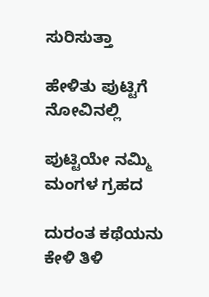ಸುರಿಸುತ್ತಾ

ಹೇಳಿತು ಪುಟ್ಟಿಗೆ ನೋವಿನಲ್ಲಿ

ಪುಟ್ಟಿಯೇ ನಮ್ಮಿ ಮಂಗಳ ಗ್ರಹದ

ದುರಂತ ಕಥೆಯನು ಕೇಳಿ ತಿಳಿ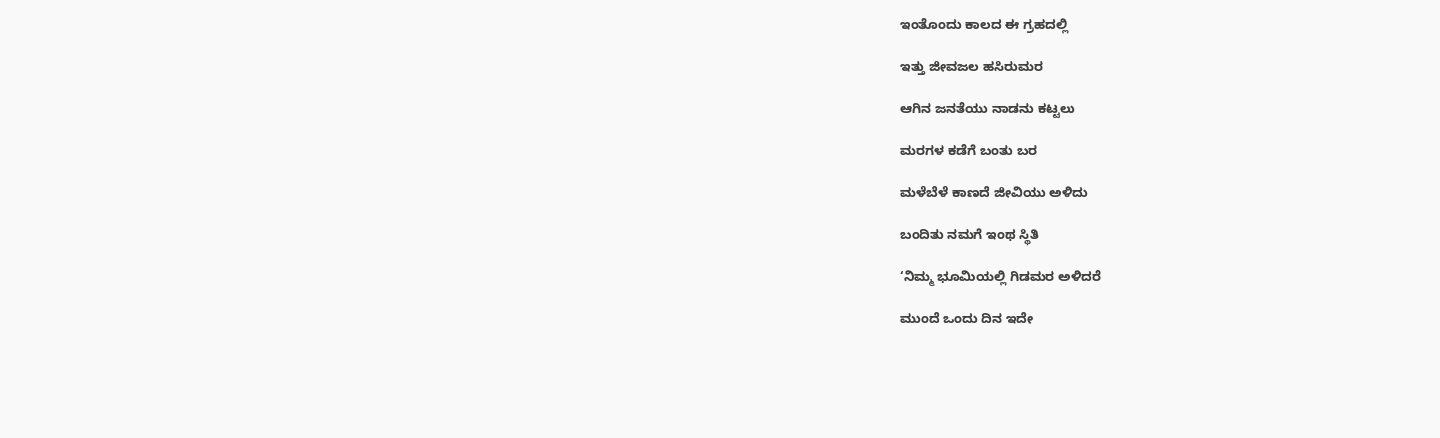ಇಂತೊಂದು ಕಾಲದ ಈ ಗ್ರಹದಲ್ಲಿ

ಇತ್ತು ಜೀವಜಲ ಹಸಿರುಮರ

ಆಗಿನ ಜನತೆಯು ನಾಡನು ಕಟ್ಟಲು

ಮರಗಳ ಕಡೆಗೆ ಬಂತು ಬರ

ಮಳೆಬೆಳೆ ಕಾಣದೆ ಜೀವಿಯು ಅಳಿದು

ಬಂದಿತು ನಮಗೆ ಇಂಥ ಸ್ಥಿತಿ

‘ನಿಮ್ಮ ಭೂಮಿಯಲ್ಲಿ ಗಿಡಮರ ಅಳಿದರೆ

ಮುಂದೆ ಒಂದು ದಿನ ಇದೇ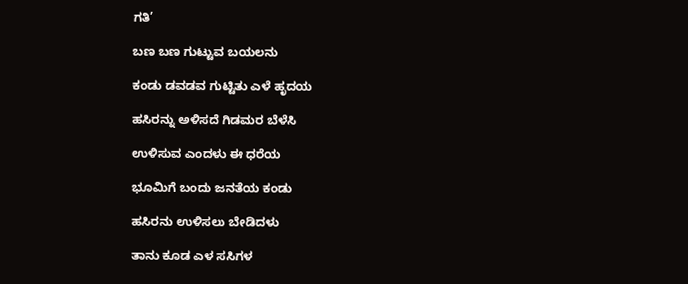ಗತಿ’

ಬಣ ಬಣ ಗುಟ್ಟುವ ಬಯಲನು

ಕಂಡು ಡವಡವ ಗುಟ್ಟಿತು ಎಳೆ ಹೃದಯ

ಹಸಿರನ್ನು ಅಳಿಸದೆ ಗಿಡಮರ ಬೆಳೆಸಿ

ಉಳಿಸುವ ಎಂದಳು ಈ ಧರೆಯ

ಭೂಮಿಗೆ ಬಂದು ಜನತೆಯ ಕಂಡು

ಹಸಿರನು ಉಳಿಸಲು ಬೇಡಿದಳು

ತಾನು ಕೂಡ ಎಳ ಸಸಿಗಳ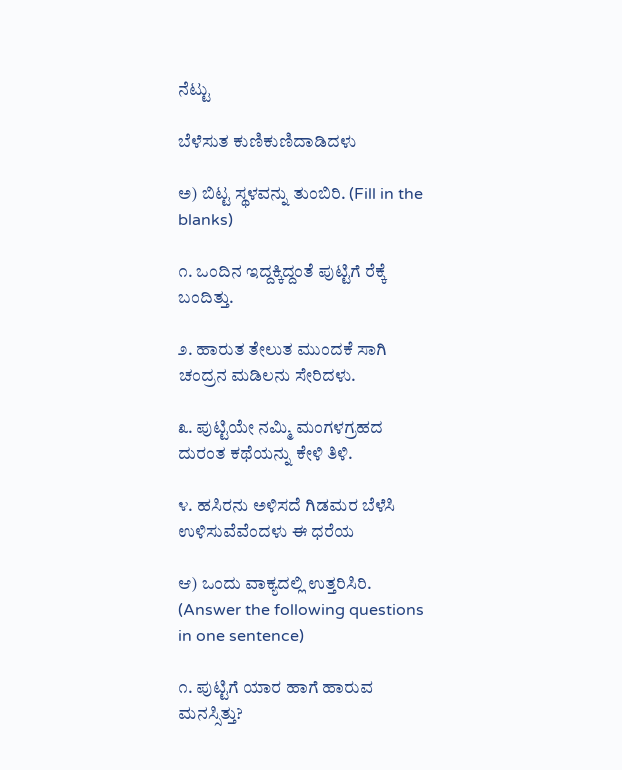ನೆಟ್ಟು

ಬೆಳೆಸುತ ಕುಣಿಕುಣಿದಾಡಿದಳು

ಅ) ಬಿಟ್ಟ ಸ್ಥಳವನ್ನು ತುಂಬಿರಿ. (Fill in the blanks)

೧. ಒಂದಿನ ಇದ್ದಕ್ಕಿದ್ದಂತೆ ಪುಟ್ಟಿಗೆ ರೆಕ್ಕೆ ಬಂದಿತ್ತು.

೨. ಹಾರುತ ತೇಲುತ ಮುಂದಕೆ ಸಾಗಿ ಚಂದ್ರನ ಮಡಿಲನು ಸೇರಿದಳು.

೩. ಪುಟ್ಟಿಯೇ ನಮ್ಮಿ ಮಂಗಳಗ್ರಹದ ದುರಂತ ಕಥೆಯನ್ನು ಕೇಳಿ ತಿಳಿ.

೪. ಹಸಿರನು ಅಳಿಸದೆ ಗಿಡಮರ ಬೆಳೆಸಿ ಉಳಿಸುವೆವೆಂದಳು ಈ ಧರೆಯ

ಆ) ಒಂದು ವಾಕ್ಯದಲ್ಲಿ ಉತ್ತರಿಸಿರಿ. (Answer the following questions in one sentence)

೧. ಪುಟ್ಟಿಗೆ ಯಾರ ಹಾಗೆ ಹಾರುವ ಮನಸ್ಸಿತ್ತು?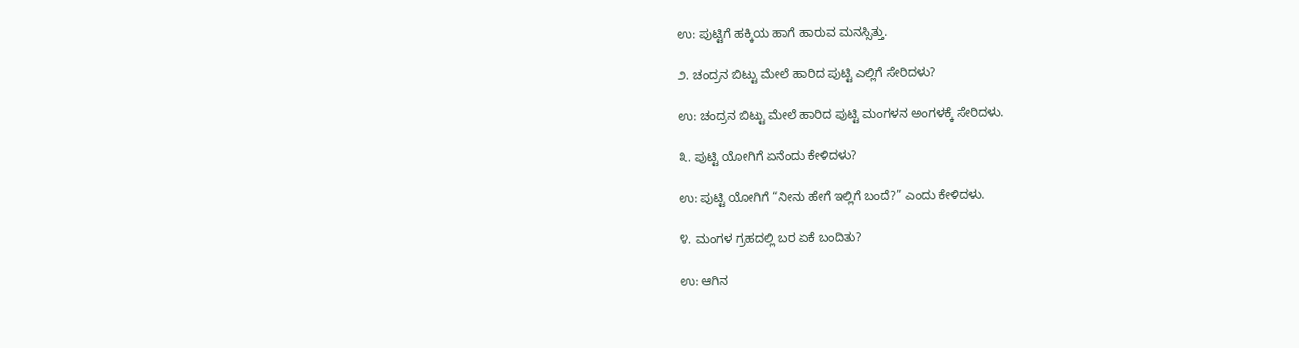ಉ: ಪುಟ್ಟಿಗೆ ಹಕ್ಕಿಯ ಹಾಗೆ ಹಾರುವ ಮನಸ್ಸಿತ್ತು.

೨. ಚಂದ್ರನ ಬಿಟ್ಟು ಮೇಲೆ ಹಾರಿದ ಪುಟ್ಟಿ ಎಲ್ಲಿಗೆ ಸೇರಿದಳು?

ಉ: ಚಂದ್ರನ ಬಿಟ್ಟು ಮೇಲೆ ಹಾರಿದ ಪುಟ್ಟಿ ಮಂಗಳನ ಅಂಗಳಕ್ಕೆ ಸೇರಿದಳು.

೩. ಪುಟ್ಟಿ ಯೋಗಿಗೆ ಏನೆಂದು ಕೇಳಿದಳು?

ಉ: ಪುಟ್ಟಿ ಯೋಗಿಗೆ “ನೀನು ಹೇಗೆ ಇಲ್ಲಿಗೆ ಬಂದೆ?” ಎಂದು ಕೇಳಿದಳು.

೪. ಮಂಗಳ ಗ್ರಹದಲ್ಲಿ ಬರ ಏಕೆ ಬಂದಿತು?

ಉ: ಆಗಿನ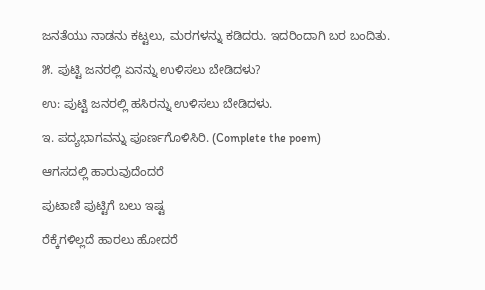ಜನತೆಯು ನಾಡನು ಕಟ್ಟಲು, ಮರಗಳನ್ನು ಕಡಿದರು. ಇದರಿಂದಾಗಿ ಬರ ಬಂದಿತು.

೫. ಪುಟ್ಟಿ ಜನರಲ್ಲಿ ಏನನ್ನು ಉಳಿಸಲು ಬೇಡಿದಳು?

ಉ: ಪುಟ್ಟಿ ಜನರಲ್ಲಿ ಹಸಿರನ್ನು ಉಳಿಸಲು ಬೇಡಿದಳು.

ಇ. ಪದ್ಯಭಾಗವನ್ನು ಪೂರ್ಣಗೊಳಿಸಿರಿ. (Complete the poem)

ಆಗಸದಲ್ಲಿ ಹಾರುವುದೆಂದರೆ

ಪುಟಾಣಿ ಪುಟ್ಟಿಗೆ ಬಲು ಇಷ್ಟ

ರೆಕ್ಕೆಗಳಿಲ್ಲದೆ ಹಾರಲು ಹೋದರೆ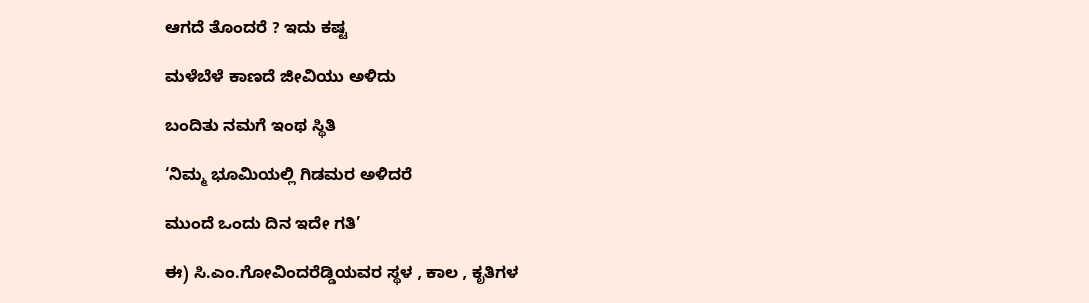ಆಗದೆ ತೊಂದರೆ ? ಇದು ಕಷ್ಟ

ಮಳೆಬೆಳೆ ಕಾಣದೆ ಜೀವಿಯು ಅಳಿದು

ಬಂದಿತು ನಮಗೆ ಇಂಥ ಸ್ಥಿತಿ

‘ನಿಮ್ಮ ಭೂಮಿಯಲ್ಲಿ ಗಿಡಮರ ಅಳಿದರೆ

ಮುಂದೆ ಒಂದು ದಿನ ಇದೇ ಗತಿ’

ಈ) ಸಿ.ಎಂ.ಗೋವಿಂದರೆಡ್ಡಿಯವರ ಸ್ಥಳ , ಕಾಲ , ಕೃತಿಗಳ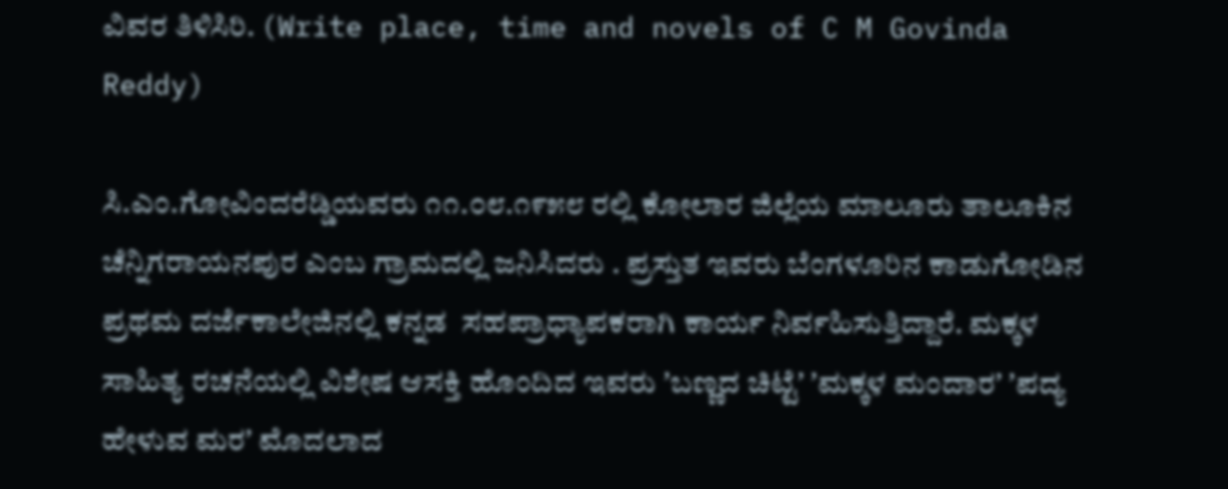ವಿವರ ತಿಳಿಸಿರಿ. (Write place, time and novels of C M Govinda Reddy)

ಸಿ.ಎಂ.ಗೋವಿಂದರೆಡ್ಡಿಯವರು ೧೧.೦೮.೧೯೫೮ ರಲ್ಲಿ ಕೋಲಾರ ಜಿಲ್ಲೆಯ ಮಾಲೂರು ತಾಲೂಕಿನ ಚೆನ್ನಿಗರಾಯನಪುರ ಎಂಬ ಗ್ರಾಮದಲ್ಲಿ ಜನಿಸಿದರು . ಪ್ರಸ್ತುತ ಇವರು ಬೆಂಗಳೂರಿನ ಕಾಡುಗೋಡಿನ ಪ್ರಥಮ ದರ್ಜೆಕಾಲೇಜಿನಲ್ಲಿ ಕನ್ನಡ  ಸಹಪ್ರಾಧ್ಯಾಪಕರಾಗಿ ಕಾರ್ಯ ನಿರ್ವಹಿಸುತ್ತಿದ್ದಾರೆ. ಮಕ್ಕಳ ಸಾಹಿತ್ಯ ರಚನೆಯಲ್ಲಿ ವಿಶೇಷ ಆಸಕ್ತಿ ಹೊಂದಿದ ಇವರು ʼಬಣ್ಣದ ಚಿಟ್ಟೆʼ ʼಮಕ್ಕಳ ಮಂದಾರʼ ʼಪದ್ಯ ಹೇಳುವ ಮರʼ ಮೊದಲಾದ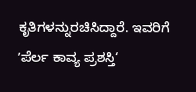ಕೃತಿಗಳನ್ನುರಚಿಸಿದ್ದಾರೆ. ಇವರಿಗೆ ʼಪೆರ್ಲ ಕಾವ್ಯ ಪ್ರಶಸ್ತಿ‘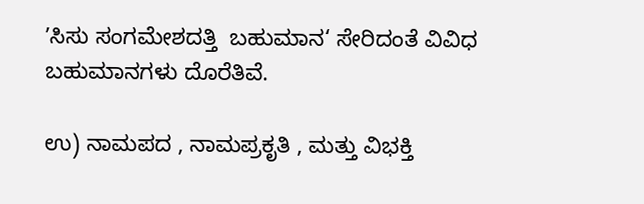ʼಸಿಸು ಸಂಗಮೇಶದತ್ತಿ  ಬಹುಮಾನ‘ ಸೇರಿದಂತೆ ವಿವಿಧ ಬಹುಮಾನಗಳು ದೊರೆತಿವೆ.

ಉ) ನಾಮಪದ , ನಾಮಪ್ರಕೃತಿ , ಮತ್ತು ವಿಭಕ್ತಿ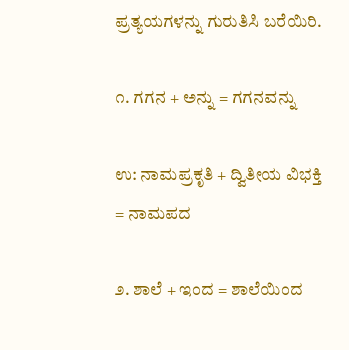ಪ್ರತ್ಯಯಗಳನ್ನು ಗುರುತಿಸಿ ಬರೆಯಿರಿ.

೧. ಗಗನ + ಅನ್ನು = ಗಗನವನ್ನು

ಉ: ನಾಮಪ್ರಕೃತಿ + ದ್ವಿತೀಯ ವಿಭಕ್ತಿ = ನಾಮಪದ

೨. ಶಾಲೆ + ಇಂದ = ಶಾಲೆಯಿಂದ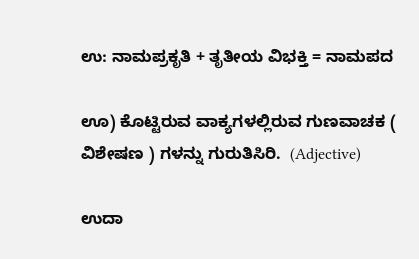ಉ: ನಾಮಪ್ರಕೃತಿ + ತೃತೀಯ ವಿಭಕ್ತಿ = ನಾಮಪದ

ಊ) ಕೊಟ್ಟಿರುವ ವಾಕ್ಯಗಳಲ್ಲಿರುವ ಗುಣವಾಚಕ ( ವಿಶೇಷಣ ) ಗಳನ್ನು ಗುರುತಿಸಿರಿ.  (Adjective)

ಉದಾ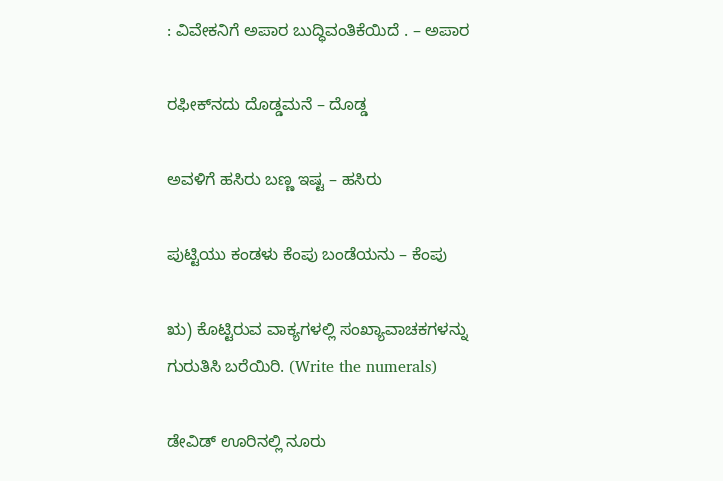: ವಿವೇಕನಿಗೆ ಅಪಾರ ಬುದ್ಧಿವಂತಿಕೆಯಿದೆ . – ಅಪಾರ

ರಫೀಕ್‌ನದು ದೊಡ್ಡಮನೆ – ದೊಡ್ಡ

ಅವಳಿಗೆ ಹಸಿರು ಬಣ್ಣ ಇಷ್ಟ – ಹಸಿರು

ಪುಟ್ಟಿಯು ಕಂಡಳು ಕೆಂಪು ಬಂಡೆಯನು – ಕೆಂಪು

ಋ) ಕೊಟ್ಟಿರುವ ವಾಕ್ಯಗಳಲ್ಲಿ ಸಂಖ್ಯಾವಾಚಕಗಳನ್ನು ಗುರುತಿಸಿ ಬರೆಯಿರಿ. (Write the numerals)

ಡೇವಿಡ್‌ ಊರಿನಲ್ಲಿ ನೂರು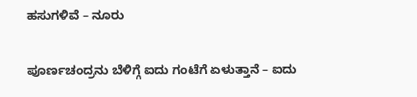ಹಸುಗಳಿವೆ – ನೂರು

ಪೂರ್ಣಚಂದ್ರನು ಬೆಳಿಗ್ಗೆ ಐದು ಗಂಟೆಗೆ ಏಳುತ್ತಾನೆ – ಐದು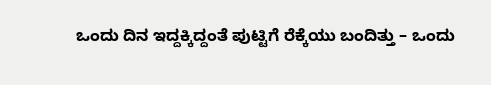ಒಂದು ದಿನ ಇದ್ದಕ್ಕಿದ್ದಂತೆ ಪುಟ್ಟಿಗೆ ರೆಕ್ಕೆಯು ಬಂದಿತ್ತು – ಒಂದು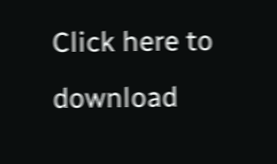Click here to download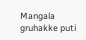Mangala gruhakke puti